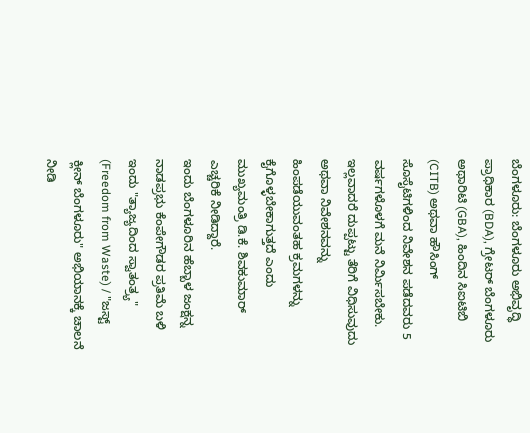ಬೆಂಗಳೂರು: ಬೆಂಗಳೂರು ಅಭಿವೃದ್ಧಿ ಪ್ರಾಧಿಕಾರ (BDA), ಗ್ರೇಟರ್ ಬೆಂಗಳೂರು ಅಥಾರಿಟಿ (GBA), ಹಿಂದಿನ ಸಿಐಟಿಬಿ (CITB) ಅಥವಾ ಹೌಸಿಂಗ್ ಸೊಸೈಟಿಗಳಿಂದ ನಿವೇಶನ ಪಡೆದವರು 5 ವರ್ಷಗಳೊಳಗೆ ಮನೆ ನಿರ್ಮಿಸಬೇಕು. ಇಲ್ಲವಾದರೆ ದುಪ್ಪಟ್ಟು ತೆರಿಗೆ ವಿಧಿಸುವುದು ಅಥವಾ ನಿವೇಶನವನ್ನು ಹಿಂಪಡೆಯುವಂತಹ ಕ್ರಮಗಳನ್ನು ಕೈಗೊಳ್ಳಬೇಕಾಗುತ್ತದೆ ಎಂದು ಮುಖ್ಯಮಂತ್ರಿ ಡಿ.ಕೆ. ಶಿವಕುಮಾರ್ ಎಚ್ಚರಿಕೆ ನೀಡಿದ್ದಾರೆ.
ಇಂದು ಬೆಂಗಳೂರಿನ ಹೆಬ್ಬಾಳ ಜಂಕ್ಷನ್ನ ನಾಡಪ್ರಭು ಕೆಂಪೇಗೌಡರ ಪ್ರತಿಮೆ ಬಳಿ ಇಂದು "ತ್ಯಾಜ್ಯದಿಂದ ಸ್ವಾತಂತ್ರ್ಯ" (Freedom from Waste) / "ಜಸ್ಟ್ ಕ್ಲೀನ್ ಬೆಂಗಳೂರು" ಅಭಿಯಾನಕ್ಕೆ ಚಾಲನೆ ನೀಡಿ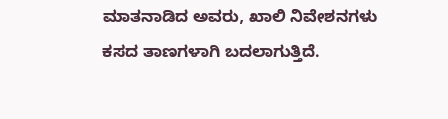ಮಾತನಾಡಿದ ಅವರು, ಖಾಲಿ ನಿವೇಶನಗಳು ಕಸದ ತಾಣಗಳಾಗಿ ಬದಲಾಗುತ್ತಿದೆ.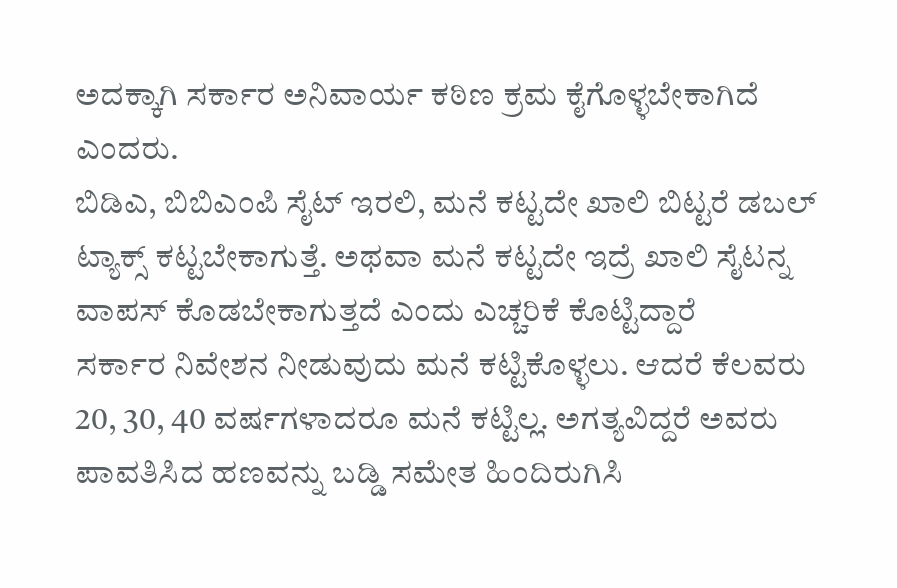ಅದಕ್ಕಾಗಿ ಸರ್ಕಾರ ಅನಿವಾರ್ಯ ಕಠಿಣ ಕ್ರಮ ಕೈಗೊಳ್ಳಬೇಕಾಗಿದೆ ಎಂದರು.
ಬಿಡಿಎ, ಬಿಬಿಎಂಪಿ ಸೈಟ್ ಇರಲಿ, ಮನೆ ಕಟ್ಟದೇ ಖಾಲಿ ಬಿಟ್ಟರೆ ಡಬಲ್ ಟ್ಯಾಕ್ಸ್ ಕಟ್ಟಬೇಕಾಗುತ್ತೆ. ಅಥವಾ ಮನೆ ಕಟ್ಟದೇ ಇದ್ರೆ ಖಾಲಿ ಸೈಟನ್ನ ವಾಪಸ್ ಕೊಡಬೇಕಾಗುತ್ತದೆ ಎಂದು ಎಚ್ಚರಿಕೆ ಕೊಟ್ಟಿದ್ದಾರೆ
ಸರ್ಕಾರ ನಿವೇಶನ ನೀಡುವುದು ಮನೆ ಕಟ್ಟಿಕೊಳ್ಳಲು. ಆದರೆ ಕೆಲವರು 20, 30, 40 ವರ್ಷಗಳಾದರೂ ಮನೆ ಕಟ್ಟಿಲ್ಲ. ಅಗತ್ಯವಿದ್ದರೆ ಅವರು ಪಾವತಿಸಿದ ಹಣವನ್ನು ಬಡ್ಡಿ ಸಮೇತ ಹಿಂದಿರುಗಿಸಿ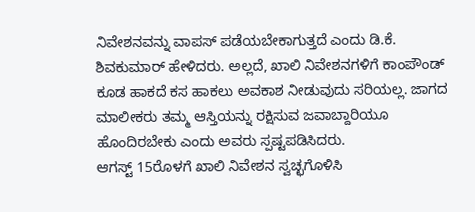ನಿವೇಶನವನ್ನು ವಾಪಸ್ ಪಡೆಯಬೇಕಾಗುತ್ತದೆ ಎಂದು ಡಿ.ಕೆ. ಶಿವಕುಮಾರ್ ಹೇಳಿದರು. ಅಲ್ಲದೆ, ಖಾಲಿ ನಿವೇಶನಗಳಿಗೆ ಕಾಂಪೌಂಡ್ ಕೂಡ ಹಾಕದೆ ಕಸ ಹಾಕಲು ಅವಕಾಶ ನೀಡುವುದು ಸರಿಯಲ್ಲ. ಜಾಗದ ಮಾಲೀಕರು ತಮ್ಮ ಆಸ್ತಿಯನ್ನು ರಕ್ಷಿಸುವ ಜವಾಬ್ದಾರಿಯೂ ಹೊಂದಿರಬೇಕು ಎಂದು ಅವರು ಸ್ಪಷ್ಟಪಡಿಸಿದರು.
ಆಗಸ್ಟ್ 15ರೊಳಗೆ ಖಾಲಿ ನಿವೇಶನ ಸ್ವಚ್ಛಗೊಳಿಸಿ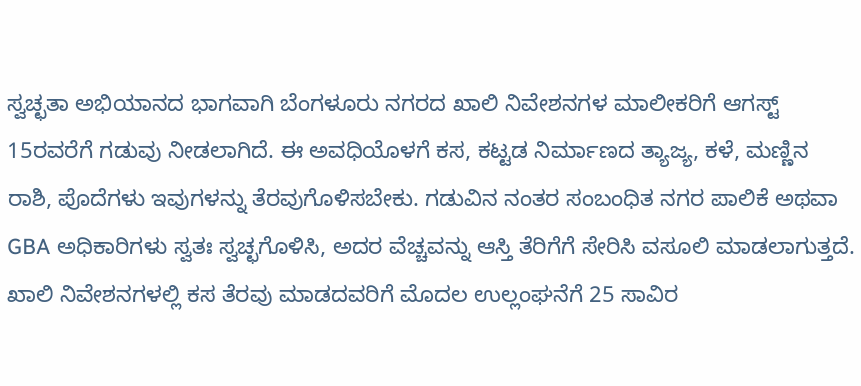ಸ್ವಚ್ಛತಾ ಅಭಿಯಾನದ ಭಾಗವಾಗಿ ಬೆಂಗಳೂರು ನಗರದ ಖಾಲಿ ನಿವೇಶನಗಳ ಮಾಲೀಕರಿಗೆ ಆಗಸ್ಟ್ 15ರವರೆಗೆ ಗಡುವು ನೀಡಲಾಗಿದೆ. ಈ ಅವಧಿಯೊಳಗೆ ಕಸ, ಕಟ್ಟಡ ನಿರ್ಮಾಣದ ತ್ಯಾಜ್ಯ, ಕಳೆ, ಮಣ್ಣಿನ ರಾಶಿ, ಪೊದೆಗಳು ಇವುಗಳನ್ನು ತೆರವುಗೊಳಿಸಬೇಕು. ಗಡುವಿನ ನಂತರ ಸಂಬಂಧಿತ ನಗರ ಪಾಲಿಕೆ ಅಥವಾ GBA ಅಧಿಕಾರಿಗಳು ಸ್ವತಃ ಸ್ವಚ್ಛಗೊಳಿಸಿ, ಅದರ ವೆಚ್ಚವನ್ನು ಆಸ್ತಿ ತೆರಿಗೆಗೆ ಸೇರಿಸಿ ವಸೂಲಿ ಮಾಡಲಾಗುತ್ತದೆ.
ಖಾಲಿ ನಿವೇಶನಗಳಲ್ಲಿ ಕಸ ತೆರವು ಮಾಡದವರಿಗೆ ಮೊದಲ ಉಲ್ಲಂಘನೆಗೆ 25 ಸಾವಿರ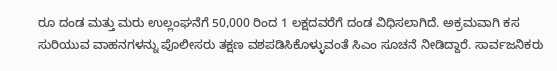ರೂ ದಂಡ ಮತ್ತು ಮರು ಉಲ್ಲಂಘನೆಗೆ 50,000 ರಿಂದ 1 ಲಕ್ಷದವರೆಗೆ ದಂಡ ವಿಧಿಸಲಾಗಿದೆ. ಅಕ್ರಮವಾಗಿ ಕಸ ಸುರಿಯುವ ವಾಹನಗಳನ್ನು ಪೊಲೀಸರು ತಕ್ಷಣ ವಶಪಡಿಸಿಕೊಳ್ಳುವಂತೆ ಸಿಎಂ ಸೂಚನೆ ನೀಡಿದ್ದಾರೆ. ಸಾರ್ವಜನಿಕರು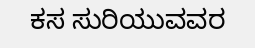ಕಸ ಸುರಿಯುವವರ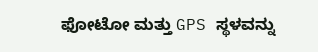ಫೋಟೋ ಮತ್ತು GPS ಸ್ಥಳವನ್ನು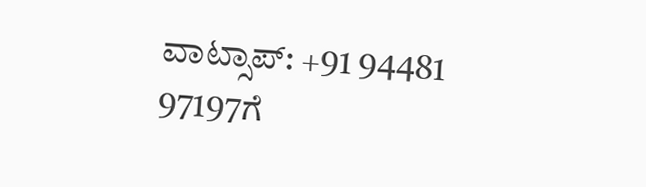ವಾಟ್ಸಾಪ್: +91 94481 97197ಗೆ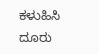ಕಳುಹಿಸಿ ದೂರು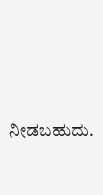ನೀಡಬಹುದು.